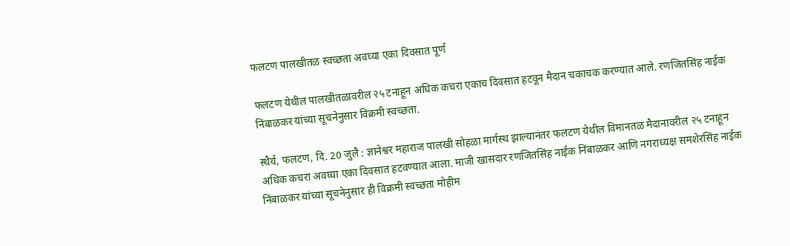फलटण पालखीतळ स्वच्छता अवघ्या एका दिवसात पूर्ण

फलटण येथील पालखीतळावरील २५ टनाहून अधिक कचरा एकाच दिवसात हटवून मैदान चकाचक करण्यात आले. रणजितसिंह नाईक निंबाळकर यांच्या सूचनेनुसार विक्रमी स्वच्छता.

स्थैर्य, फलटण, दि. 20 जुलै : ज्ञानेश्वर महाराज पालखी सोहळा मार्गस्थ झाल्यानंतर फलटण येथील विमानतळ मैदानावरील २५ टनाहून अधिक कचरा अवघ्या एका दिवसात हटवण्यात आला. माजी खासदार रणजितसिंह नाईक निंबाळकर आणि नगराध्यक्ष समशेरसिंह नाईक निंबाळकर यांच्या सूचनेनुसार ही विक्रमी स्वच्छता मोहीम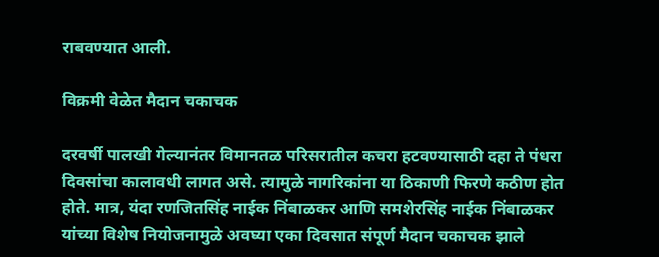राबवण्यात आली.

विक्रमी वेळेत मैदान चकाचक

दरवर्षी पालखी गेल्यानंतर विमानतळ परिसरातील कचरा हटवण्यासाठी दहा ते पंधरा दिवसांचा कालावधी लागत असे. त्यामुळे नागरिकांना या ठिकाणी फिरणे कठीण होत होते. मात्र, यंदा रणजितसिंह नाईक निंबाळकर आणि समशेरसिंह नाईक निंबाळकर यांच्या विशेष नियोजनामुळे अवघ्या एका दिवसात संपूर्ण मैदान चकाचक झाले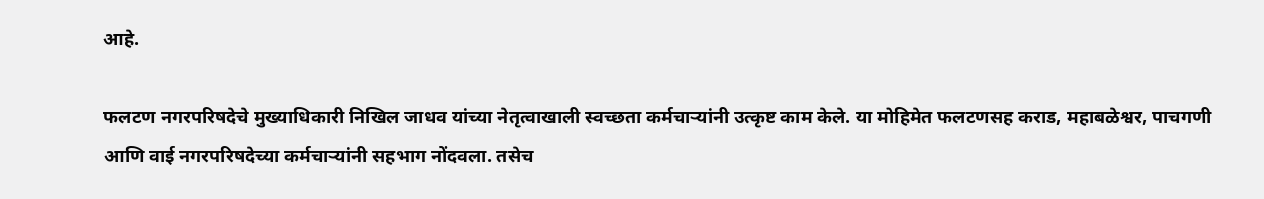आहे.

फलटण नगरपरिषदेचे मुख्याधिकारी निखिल जाधव यांच्या नेतृत्वाखाली स्वच्छता कर्मचाऱ्यांनी उत्कृष्ट काम केले. या मोहिमेत फलटणसह कराड, महाबळेश्वर, पाचगणी आणि वाई नगरपरिषदेच्या कर्मचाऱ्यांनी सहभाग नोंदवला. तसेच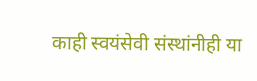काही स्वयंसेवी संस्थांनीही या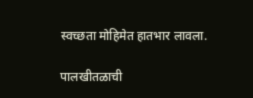स्वच्छता मोहिमेत हातभार लावला.

पालखीतळाची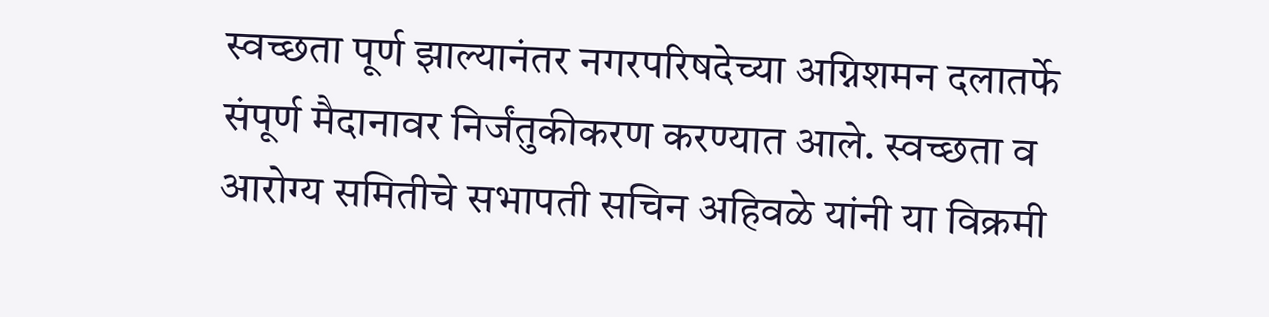स्वच्छता पूर्ण झाल्यानंतर नगरपरिषदेच्या अग्निशमन दलातर्फे संपूर्ण मैदानावर निर्जंतुकीकरण करण्यात आले. स्वच्छता व आरोग्य समितीचे सभापती सचिन अहिवळे यांनी या विक्रमी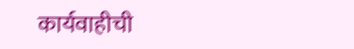कार्यवाहीची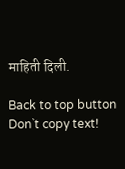माहिती दिली.

Back to top button
Don`t copy text!